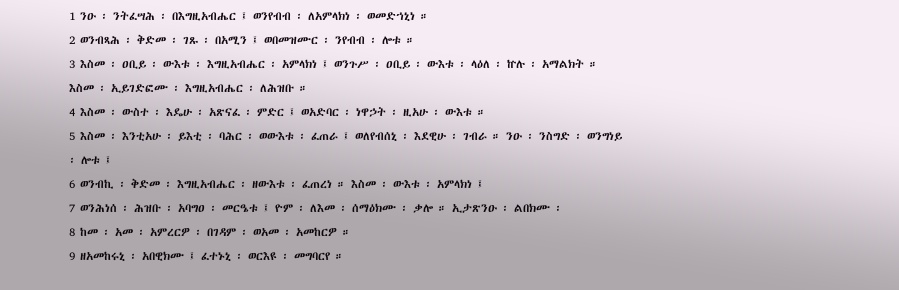1 ንዑ ፡ ንትፈሣሕ ፡ በእግዚአብሔር ፤ ወንየብብ ፡ ለአምላክነ ፡ ወመድኀኒነ ።
2 ወንብጻሕ ፡ ቅድመ ፡ ገጹ ፡ በአሚን ፤ ወበመዝሙር ፡ ንየብብ ፡ ሎቱ ።
3 እስመ ፡ ዐቢይ ፡ ውእቱ ፡ እግዚአብሔር ፡ አምላክነ ፤ ወንጉሥ ፡ ዐቢይ ፡ ውእቱ ፡ ላዕለ ፡ ኵሉ ፡ አማልክት ። እስመ ፡ ኢይገድፎሙ ፡ እግዚአብሔር ፡ ለሕዝቡ ።
4 እስመ ፡ ውስተ ፡ እዴሁ ፡ አጽናፈ ፡ ምድር ፤ ወአድባር ፡ ነዋኃት ፡ ዚአሁ ፡ ውእቱ ።
5 እስመ ፡ እንቲአሁ ፡ ይእቲ ፡ ባሕር ፡ ወውእቱ ፡ ፈጠራ ፤ ወለየብሰኒ ፡ እደዊሁ ፡ ገብራ ። ንዑ ፡ ንስግድ ፡ ወንግነይ ፡ ሎቱ ፤
6 ወንብኪ ፡ ቅድመ ፡ እግዚአብሔር ፡ ዘውእቱ ፡ ፈጠረነ ። እስመ ፡ ውእቱ ፡ አምላክነ ፤
7 ወንሕነሰ ፡ ሕዝቡ ፡ አባግዐ ፡ መርዔቱ ፤ ዮም ፡ ለእመ ፡ ሰማዕክሙ ፡ ቃሎ ። ኢታጽንዑ ፡ ልበክሙ ፡
8 ከመ ፡ አመ ፡ አምረርዎ ፡ በገዳም ፡ ወአመ ፡ አመከርዎ ።
9 ዘአመከሩኒ ፡ አበዊክሙ ፤ ፈተኑኒ ፡ ወርእዩ ፡ መግባርየ ።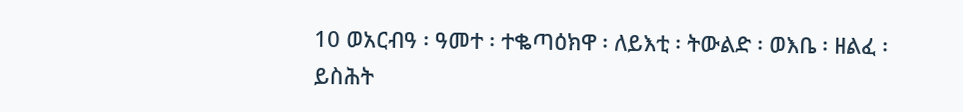10 ወአርብዓ ፡ ዓመተ ፡ ተቈጣዕክዋ ፡ ለይእቲ ፡ ትውልድ ፡ ወእቤ ፡ ዘልፈ ፡ ይስሕት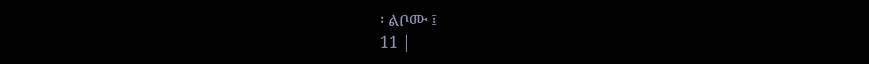፡ ልቦሙ ፤
11 |